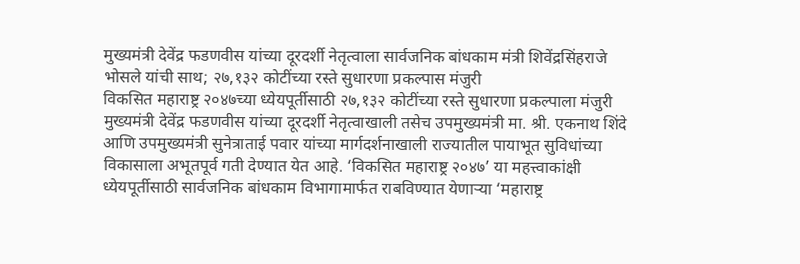मुख्यमंत्री देवेंद्र फडणवीस यांच्या दूरदर्शी नेतृत्वाला सार्वजनिक बांधकाम मंत्री शिवेंद्रसिंहराजे भोसले यांची साथ; २७,१३२ कोटींच्या रस्ते सुधारणा प्रकल्पास मंजुरी
विकसित महाराष्ट्र २०४७च्या ध्येयपूर्तीसाठी २७,१३२ कोटींच्या रस्ते सुधारणा प्रकल्पाला मंजुरी
मुख्यमंत्री देवेंद्र फडणवीस यांच्या दूरदर्शी नेतृत्वाखाली तसेच उपमुख्यमंत्री मा. श्री. एकनाथ शिंदे आणि उपमुख्यमंत्री सुनेत्राताई पवार यांच्या मार्गदर्शनाखाली राज्यातील पायाभूत सुविधांच्या विकासाला अभूतपूर्व गती देण्यात येत आहे. ‘विकसित महाराष्ट्र २०४७’ या महत्त्वाकांक्षी ध्येयपूर्तीसाठी सार्वजनिक बांधकाम विभागामार्फत राबविण्यात येणाऱ्या ‘महाराष्ट्र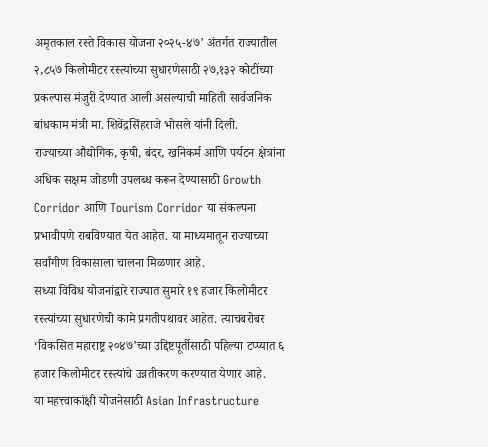अमृतकाल रस्ते विकास योजना २०२५-४७’ अंतर्गत राज्यातील २,८५७ किलोमीटर रस्त्यांच्या सुधारणेसाठी २७,१३२ कोटींच्या प्रकल्पास मंजुरी देण्यात आली असल्याची माहिती सार्वजनिक बांधकाम मंत्री मा. शिवेंद्रसिंहराजे भोसले यांनी दिली.
राज्याच्या औद्योगिक, कृषी, बंदर, खनिकर्म आणि पर्यटन क्षेत्रांना अधिक सक्षम जोडणी उपलब्ध करून देण्यासाठी Growth Corridor आणि Tourism Corridor या संकल्पना प्रभावीपणे राबविण्यात येत आहेत. या माध्यमातून राज्याच्या सर्वांगीण विकासाला चालना मिळणार आहे.
सध्या विविध योजनांद्वारे राज्यात सुमारे १९ हजार किलोमीटर रस्त्यांच्या सुधारणेची कामे प्रगतीपथावर आहेत. त्याचबरोबर ‘विकसित महाराष्ट्र २०४७’च्या उद्दिष्टपूर्तीसाठी पहिल्या टप्प्यात ६ हजार किलोमीटर रस्त्यांचे उन्नतीकरण करण्यात येणार आहे.
या महत्त्वाकांक्षी योजनेसाठी Asian Infrastructure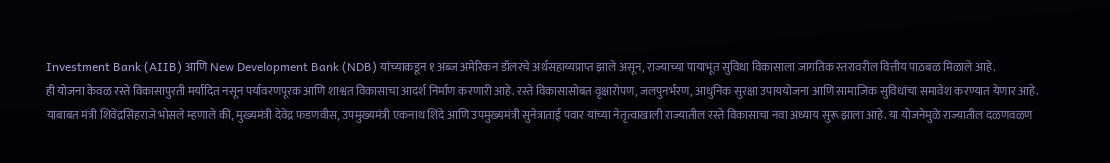Investment Bank (AIIB) आणि New Development Bank (NDB) यांच्याकडून १ अब्ज अमेरिकन डॉलरचे अर्थसहाय्यप्राप्त झाले असून, राज्याच्या पायाभूत सुविधा विकासाला जागतिक स्तरावरील वित्तीय पाठबळ मिळाले आहे.
ही योजना केवळ रस्ते विकासापुरती मर्यादित नसून पर्यावरणपूरक आणि शाश्वत विकासाचा आदर्श निर्माण करणारी आहे. रस्ते विकासासोबत वृक्षारोपण, जलपुनर्भरण, आधुनिक सुरक्षा उपाययोजना आणि सामाजिक सुविधांचा समावेश करण्यात येणार आहे.
याबाबत मंत्री शिवेंद्रसिंहराजे भोसले म्हणाले की, मुख्यमंत्री देवेंद्र फडणवीस, उपमुख्यमंत्री एकनाथ शिंदे आणि उपमुख्यमंत्री सुनेत्राताई पवार यांच्या नेतृत्वाखाली राज्यातील रस्ते विकासाचा नवा अध्याय सुरू झाला आहे. या योजनेमुळे राज्यातील दळणवळण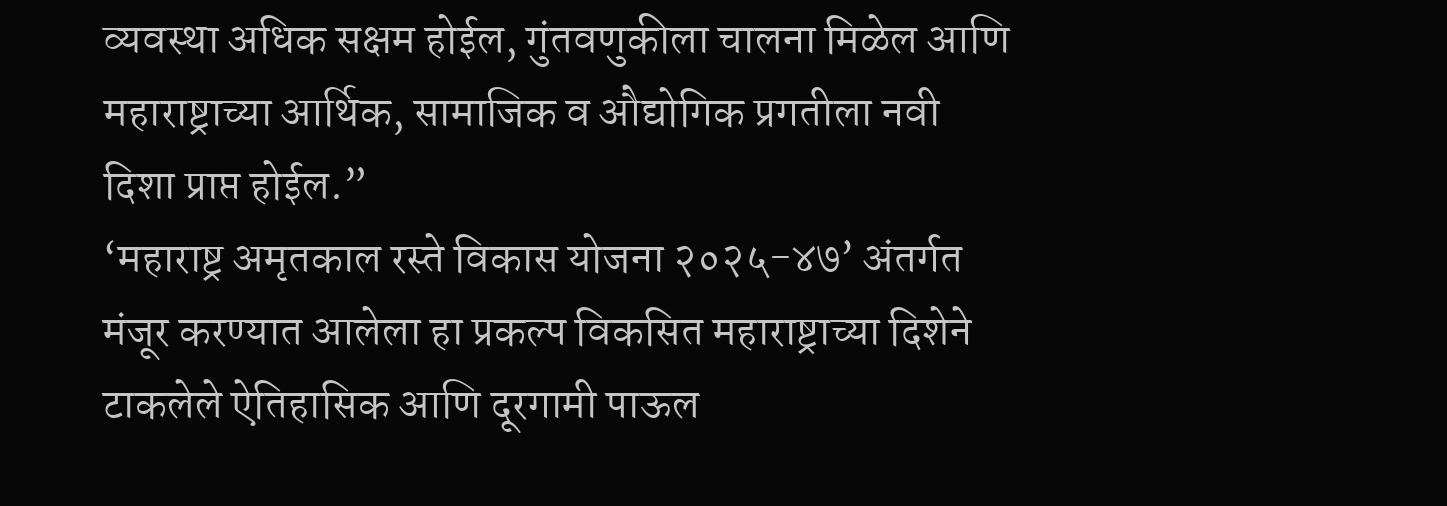व्यवस्था अधिक सक्षम होईल, गुंतवणुकीला चालना मिळेल आणि महाराष्ट्राच्या आर्थिक, सामाजिक व औद्योगिक प्रगतीला नवी दिशा प्राप्त होईल.”
‘महाराष्ट्र अमृतकाल रस्ते विकास योजना २०२५-४७’ अंतर्गत मंजूर करण्यात आलेला हा प्रकल्प विकसित महाराष्ट्राच्या दिशेने टाकलेले ऐतिहासिक आणि दूरगामी पाऊल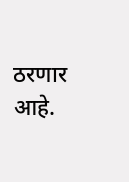ठरणार आहे.